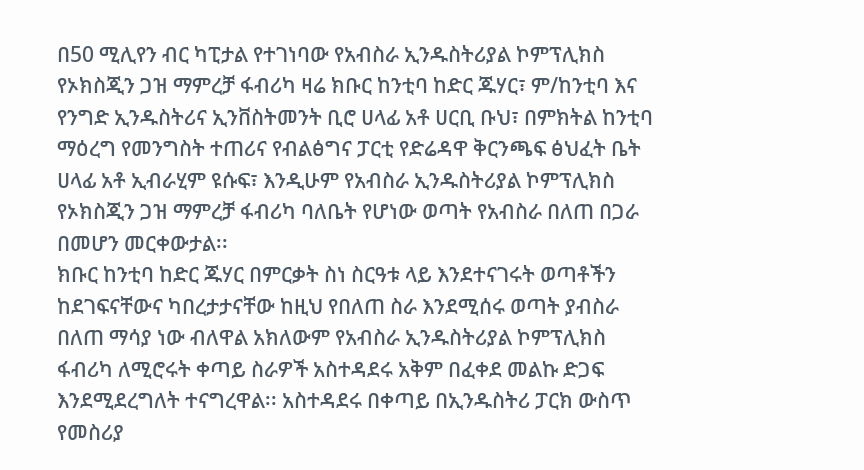በ50 ሚሊየን ብር ካፒታል የተገነባው የአብስራ ኢንዱስትሪያል ኮምፕሊክስ የኦክስጂን ጋዝ ማምረቻ ፋብሪካ ዛሬ ክቡር ከንቲባ ከድር ጁሃር፣ ም/ከንቲባ እና የንግድ ኢንዱስትሪና ኢንቨስትመንት ቢሮ ሀላፊ አቶ ሀርቢ ቡህ፣ በምክትል ከንቲባ ማዕረግ የመንግስት ተጠሪና የብልፅግና ፓርቲ የድሬዳዋ ቅርንጫፍ ፅህፈት ቤት ሀላፊ አቶ ኢብራሂም ዩሱፍ፣ እንዲሁም የአብስራ ኢንዱስትሪያል ኮምፕሊክስ የኦክስጂን ጋዝ ማምረቻ ፋብሪካ ባለቤት የሆነው ወጣት የአብስራ በለጠ በጋራ በመሆን መርቀውታል፡፡
ክቡር ከንቲባ ከድር ጁሃር በምርቃት ስነ ስርዓቱ ላይ እንደተናገሩት ወጣቶችን ከደገፍናቸውና ካበረታታናቸው ከዚህ የበለጠ ስራ እንደሚሰሩ ወጣት ያብስራ በለጠ ማሳያ ነው ብለዋል አክለውም የአብስራ ኢንዱስትሪያል ኮምፕሊክስ ፋብሪካ ለሚሮሩት ቀጣይ ስራዎች አስተዳደሩ አቅም በፈቀደ መልኩ ድጋፍ እንደሚደረግለት ተናግረዋል፡፡ አስተዳደሩ በቀጣይ በኢንዱስትሪ ፓርክ ውስጥ የመስሪያ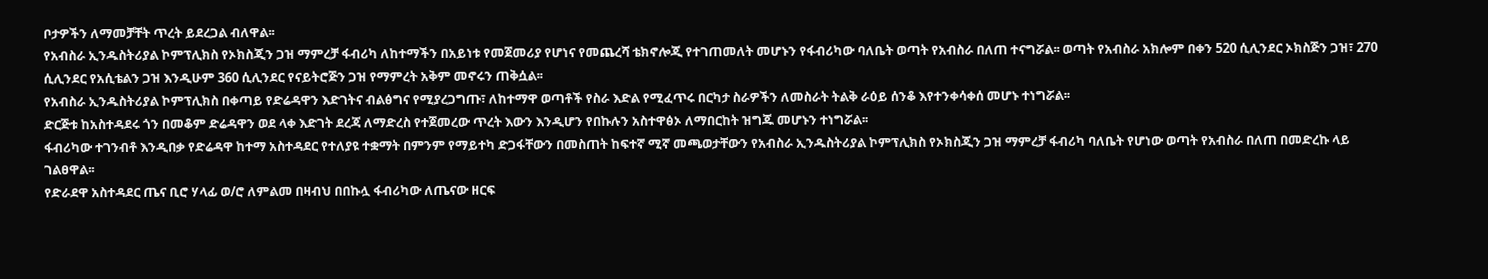ቦታዎችን ለማመቻቸት ጥረት ይደረጋል ብለዋል፡፡
የአብስራ ኢንዱስትሪያል ኮምፕሊክስ የኦክስጂን ጋዝ ማምረቻ ፋብሪካ ለከተማችን በአይነቱ የመጀመሪያ የሆነና የመጨረሻ ቴክኖሎጂ የተገጠመለት መሆኑን የፋብሪካው ባለቤት ወጣት የአብስራ በለጠ ተናግሯል፡፡ ወጣት የአብስራ አክሎም በቀን 520 ሲሊንደር ኦክስጅን ጋዝ፣ 270 ሲሊንደር የአሲቴልን ጋዝ እንዲሁም 360 ሲሊንደር የናይትሮጅን ጋዝ የማምረት አቅም መኖሩን ጠቅሷል፡፡
የአብስራ ኢንዱስትሪያል ኮምፕሊክስ በቀጣይ የድሬዳዋን እድገትና ብልፅግና የሚያረጋግጡ፣ ለከተማዋ ወጣቶች የስራ እድል የሚፈጥሩ በርካታ ስራዎችን ለመስራት ትልቅ ራዕይ ሰንቆ እየተንቀሳቀሰ መሆኑ ተነግሯል፡፡
ድርጅቱ ከአስተዳደሩ ጎን በመቆም ድሬዳዋን ወደ ላቀ እድገት ደረጃ ለማድረስ የተጀመረው ጥረት እውን እንዲሆን የበኩሉን አስተዋፅኦ ለማበርከት ዝግጁ መሆኑን ተነግሯል፡፡
ፋብሪካው ተገንብቶ እንዲበቃ የድሬዳዋ ከተማ አስተዳደር የተለያዩ ተቋማት በምንም የማይተካ ድጋፋቸውን በመስጠት ከፍተኛ ሚኛ መጫወታቸውን የአብስራ ኢንዱስትሪያል ኮምፕሊክስ የኦክስጂን ጋዝ ማምረቻ ፋብሪካ ባለቤት የሆነው ወጣት የአብስራ በለጠ በመድረኩ ላይ ገልፀዋል፡፡
የድራደዋ አስተዳደር ጤና ቢሮ ሃላፊ ወ/ሮ ለምልመ በዛብህ በበኩሏ ፋብሪካው ለጤናው ዘርፍ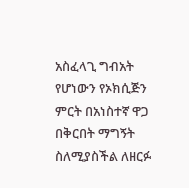አስፈላጊ ግብአት የሆነውን የኦክሲጅን ምርት በአነስተኛ ዋጋ በቅርበት ማግኝት ስለሚያስችል ለዘርፉ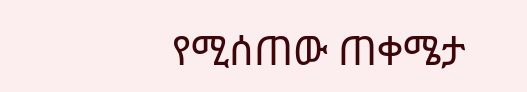የሚሰጠው ጠቀሜታ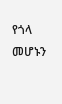የጎላ መሆኑን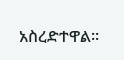አስረድተዋል።